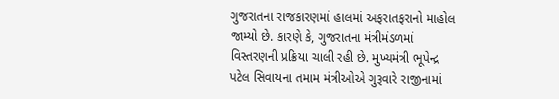ગુજરાતના રાજકારણમાં હાલમાં અફરાતફરાનો માહોલ જામ્યો છે. કારણે કે, ગુજરાતના મંત્રીમંડળમાં વિસ્તરણની પ્રક્રિયા ચાલી રહી છે. મુખ્યમંત્રી ભૂપેન્દ્ર પટેલ સિવાયના તમામ મંત્રીઓએ ગુરૂવારે રાજીનામાં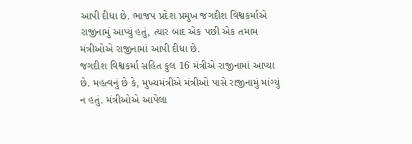આપી દીધા છે. ભાજપ પ્રદેશ પ્રમુખ જગદીશ વિશ્વકર્માએ રાજીનામું આપ્યું હતું, ત્યાર બાદ એક પછી એક તમામ મંત્રીઓએ રાજીનામાં આપી દીધા છે.
જગદીશ વિશ્વકર્મા સહિત કુલ 16 મંત્રીએ રાજીનામાં આપ્યા છે. મહત્વનું છે કે, મુખ્યમંત્રીએ મંત્રીઓ પાસે રાજીનામું માંગ્યું ન હતું. મંત્રીઓએ આપેલા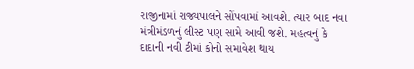રાજીનામાં રાજ્યપાલને સોંપવામાં આવશે. ત્યાર બાદ નવા મંત્રીમંડળનું લીસ્ટ પણ સામે આવી જશે. મહત્વનું કે દાદાની નવી ટીમાં કોનો સમાવેશ થાય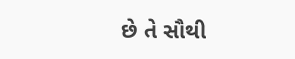છે તે સૌથી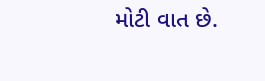મોટી વાત છે.